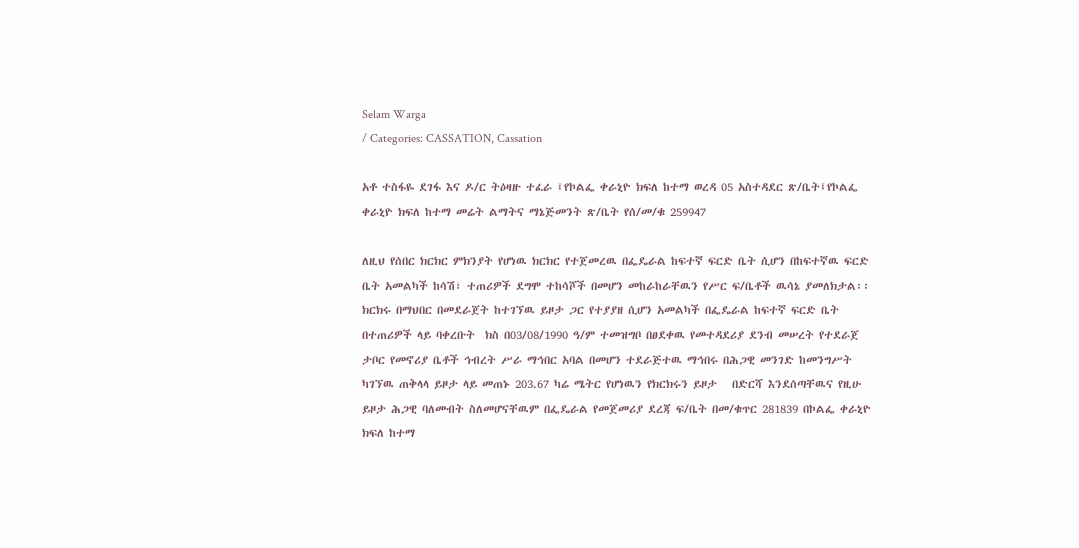Selam Warga
/ Categories: CASSATION, Cassation

አቶ ተስፋዬ ደገፋ እና ዶ/ር ትዕዛዙ ተፈራ ፤የኮልፌ ቀራኒዮ ክፍለ ከተማ ወረዳ 05 አስተዳደር ጽ/ቤት፤የኮልፌ ቀራኒዮ ክፍለ ከተማ መሬት ልማትና ማኔጅመንት ጽ/ቤት የሰ/መ/ቁ 259947

ለዚህ የሰበር ክርክር ምክንያት የሆነዉ ክርክር የተጀመረዉ በፌዴራል ከፍተኛ ፍርድ ቤት ሲሆን በከፍተኛዉ ፍርድ ቤት አመልካች ከሳሽ፣ ተጠሪዎች ደግሞ ተከሳሾች በመሆን መከራከራቸዉን የሥር ፍ/ቤቶች ዉሳኔ ያመለክታል፡፡ ክርክሩ በማህበር በመደራጀት ከተገኘዉ ይዞታ ጋር የተያያዘ ሲሆን አመልካች በፌዴራል ከፍተኛ ፍርድ ቤት በተጠሪዎች ላይ ባቀረቡት  ክስ በ03/08/1990 ዓ/ም ተመዝግቦ በፀደቀዉ የመተዳደሪያ ደንብ መሠረት የተደራጀ ታቦር የመኖሪያ ቤቶች ኅብረት ሥራ ማኅበር አባል በመሆን ተደራጅተዉ ማኅበሩ በሕጋዊ መንገድ ከመንግሥት ካገኘዉ ጠቅላላ ይዞታ ላይ መጠኑ 203.67 ካሬ ሜትር የሆነዉን የክርክሩን ይዞታ   በድርሻ እንደሰጣቸዉና የዚሁ ይዞታ ሕጋዊ ባለመብት ስለመሆናቸዉም በፌዴራል የመጀመሪያ ደረጃ ፍ/ቤት በመ/ቁጥር 281839 በኮልፌ ቀራኒዮ ክፍለ ከተማ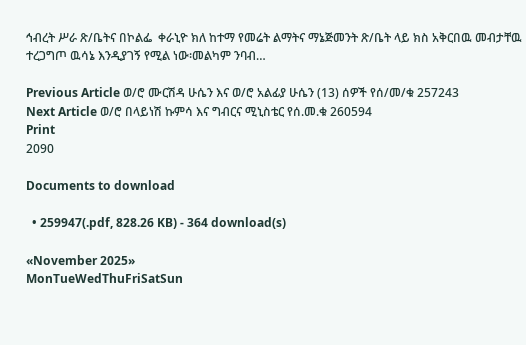ኅብረት ሥራ ጽ/ቤትና በኮልፌ  ቀራኒዮ ክለ ከተማ የመሬት ልማትና ማኔጅመንት ጽ/ቤት ላይ ክስ አቅርበዉ መብታቸዉ ተረጋግጦ ዉሳኔ እንዲያገኝ የሚል ነው፡መልካም ንባብ…

Previous Article ወ/ሮ ሙርሽዳ ሁሴን እና ወ/ሮ አልፊያ ሁሴን (13) ሰዎች የሰ/መ/ቁ 257243
Next Article ወ/ሮ በላይነሽ ኩምሳ እና ግብርና ሚኒስቴር የሰ.መ.ቁ 260594
Print
2090

Documents to download

  • 259947(.pdf, 828.26 KB) - 364 download(s)

«November 2025»
MonTueWedThuFriSatSun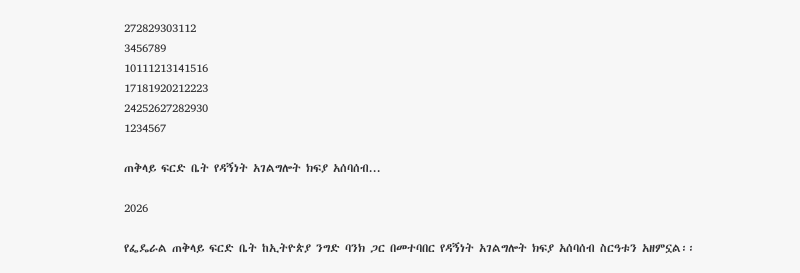272829303112
3456789
10111213141516
17181920212223
24252627282930
1234567

ጠቅላይ ፍርድ ቤት የዳኝነት አገልግሎት ክፍያ አሰባሰብ...

2026

የፌዴራል ጠቅላይ ፍርድ ቤት ከኢትዮጵያ ንግድ ባንክ ጋር በመተባበር የዳኝነት አገልግሎት ክፍያ አሰባሰብ ስርዓቱን አዘምኗል፡፡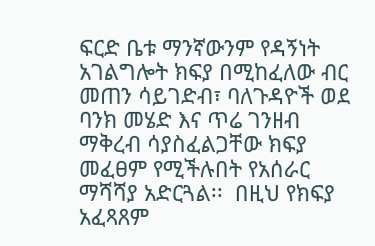ፍርድ ቤቱ ማንኛውንም የዳኝነት አገልግሎት ክፍያ በሚከፈለው ብር መጠን ሳይገድብ፣ ባለጉዳዮች ወደ ባንክ መሄድ እና ጥሬ ገንዘብ ማቅረብ ሳያስፈልጋቸው ክፍያ መፈፀም የሚችሉበት የአሰራር ማሻሻያ አድርጓል፡፡  በዚህ የክፍያ አፈጻጸም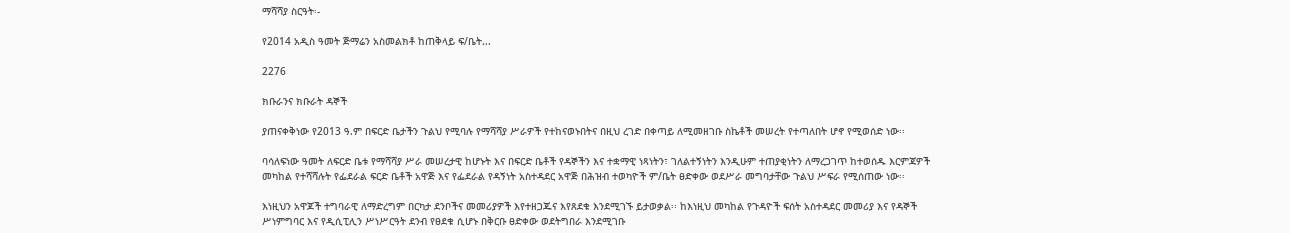ማሻሻያ ስርዓት፡-

የ2014 አዲስ ዓመት ጅማሬን አስመልክቶ ከጠቅላይ ፍ/ቤት...

2276

ክቡራንና ክቡራት ዳኞች

ያጠናቀቅነው የ2013 ዓ.ም በፍርድ ቤታችን ጉልህ የሚባሉ የማሻሻያ ሥራዎች የተከናወኑበትና በዚህ ረገድ በቀጣይ ለሚመዘገቡ ስኬቶች መሠረት የተጣለበት ሆኖ የሚወሰድ ነው፡፡

ባሳለፍነው ዓመት ለፍርድ ቤቱ የማሻሻያ ሥራ መሠረታዊ ከሆኑት እና በፍርድ ቤቶች የዳኞችን እና ተቋማዊ ነጻነትን፣ ገለልተኝነትን እንዲሁም ተጠያቂነትን ለማረጋገጥ ከተወሰዱ እርምጃዎች መካከል የተሻሻሉት የፌደራል ፍርድ ቤቶች አዋጅ እና የፌደራል የዳኝነት አስተዳደር አዋጅ በሕዝብ ተወካዮች ም/ቤት ፀድቀው ወደሥራ መግባታቸው ጉልህ ሥፍራ የሚሰጠው ነው፡፡

እነዚህን አዋጆች ተግባራዊ ለማድረግም በርካታ ደንቦችና መመሪያዎች እየተዘጋጁና እየጸደቁ እንደሚገኙ ይታወቃል፡፡ ከእነዚህ መካከል የጉዳዮች ፍሰት አስተዳደር መመሪያ እና የዳኞች ሥነምግባር እና የዲሲፒሊን ሥነሥርዓት ደንብ የፀደቁ ሲሆኑ በቅርቡ ፀድቀው ወደትግበራ እንደሚገቡ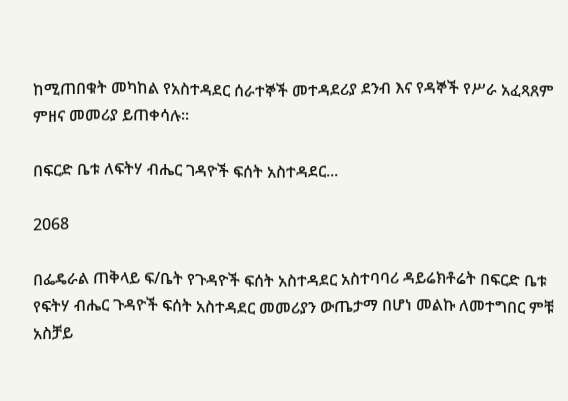ከሚጠበቁት መካከል የአስተዳደር ሰራተኞች መተዳደሪያ ደንብ እና የዳኞች የሥራ አፈጻጸም ምዘና መመሪያ ይጠቀሳሉ፡፡

በፍርድ ቤቱ ለፍትሃ ብሔር ገዳዮች ፍሰት አስተዳደር...

2068

በፌዴራል ጠቅላይ ፍ/ቤት የጉዳዮች ፍሰት አስተዳደር አስተባባሪ ዳይሬክቶሬት በፍርድ ቤቱ የፍትሃ ብሔር ጉዳዮች ፍሰት አስተዳደር መመሪያን ውጤታማ በሆነ መልኩ ለመተግበር ምቹ አስቻይ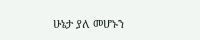ሁኔታ ያለ መሆኑን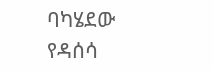ባካሄደው የዳሰሳ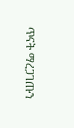ጥናት ማረጋገጡን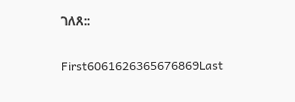ገለጸ::

First6061626365676869Last